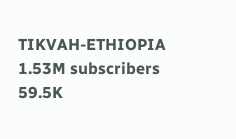TIKVAH-ETHIOPIA
1.53M subscribers
59.5K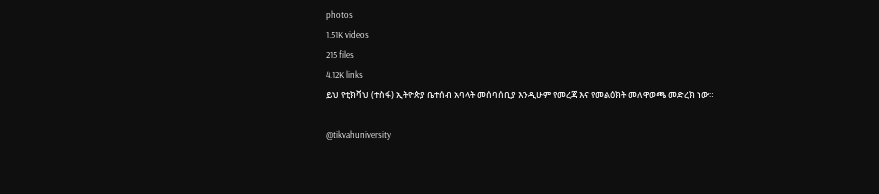photos
1.51K videos
215 files
4.12K links
ይህ የቲክቫህ (ተስፋ) ኢትዮጵያ ቤተሰብ አባላት መሰባሰቢያ እንዲሁም የመረጃ እና የመልዕክት መለዋወጫ መድረክ ነው።

@tikvahuniversity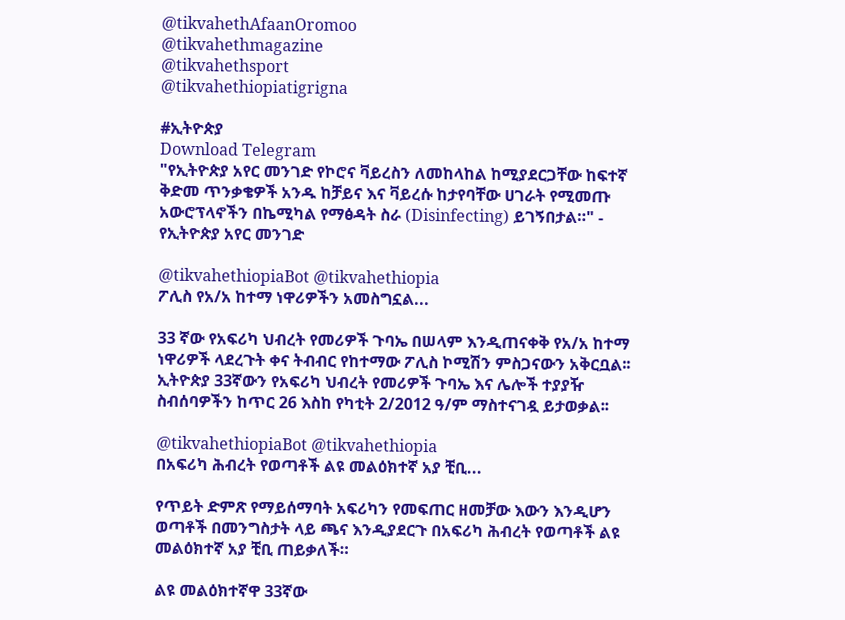@tikvahethAfaanOromoo
@tikvahethmagazine
@tikvahethsport
@tikvahethiopiatigrigna

#ኢትዮጵያ
Download Telegram
"የኢትዮጵያ አየር መንገድ የኮሮና ቫይረስን ለመከላከል ከሚያደርጋቸው ከፍተኛ ቅድመ ጥንቃቄዎች አንዱ ከቻይና እና ቫይረሱ ከታየባቸው ሀገራት የሚመጡ አውሮፕላኖችን በኬሚካል የማፅዳት ስራ (Disinfecting) ይገኝበታል።" - የኢትዮጵያ አየር መንገድ

@tikvahethiopiaBot @tikvahethiopia
ፖሊስ የአ/አ ከተማ ነዋሪዎችን አመስግኗል...

33 ኛው የአፍሪካ ህብረት የመሪዎች ጉባኤ በሠላም እንዲጠናቀቅ የአ/አ ከተማ ነዋሪዎች ላደረጉት ቀና ትብብር የከተማው ፖሊስ ኮሚሽን ምስጋናውን አቅርቧል፡፡ ኢትዮጵያ 33ኛውን የአፍሪካ ህብረት የመሪዎች ጉባኤ እና ሌሎች ተያያዥ ስብሰባዎችን ከጥር 26 እስከ የካቲት 2/2012 ዓ/ም ማስተናገዷ ይታወቃል፡፡

@tikvahethiopiaBot @tikvahethiopia
በአፍሪካ ሕብረት የወጣቶች ልዩ መልዕክተኛ አያ ቺቢ...

የጥይት ድምጽ የማይሰማባት አፍሪካን የመፍጠር ዘመቻው እውን እንዲሆን ወጣቶች በመንግስታት ላይ ጫና እንዲያደርጉ በአፍሪካ ሕብረት የወጣቶች ልዩ መልዕክተኛ አያ ቺቢ ጠይቃለች።

ልዩ መልዕክተኛዋ 33ኛው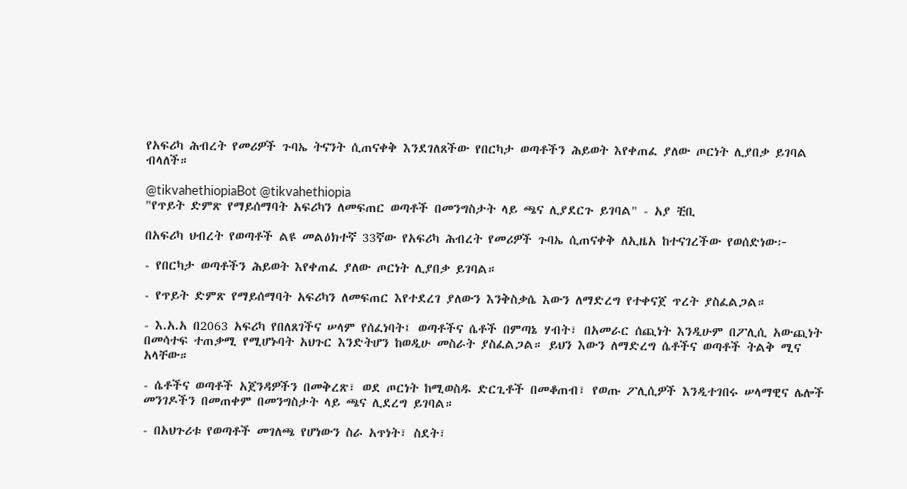የአፍሪካ ሕብረት የመሪዎች ጉባኤ ትናንት ሲጠናቀቅ እንደገለጸችው የበርካታ ወጣቶችን ሕይወት እየቀጠፈ ያለው ጦርነት ሊያበቃ ይገባል ብላለች።

@tikvahethiopiaBot @tikvahethiopia
"የጥይት ድምጽ የማይሰማባት አፍሪካን ለመፍጠር ወጣቶች በመንግስታት ላይ ጫና ሊያደርጉ ይገባል" - አያ ቺቢ

በአፍሪካ ህብረት የወጣቶች ልዩ መልዕክተኛ 33ኛው የአፍሪካ ሕብረት የመሪዎች ጉባኤ ሲጠናቀቅ ለኢዜአ ከተናገረችው የወሰድነው፦

- የበርካታ ወጣቶችን ሕይወት እየቀጠፈ ያለው ጦርነት ሊያበቃ ይገባል።

- የጥይት ድምጽ የማይሰማባት አፍሪካን ለመፍጠር እየተደረገ ያለውን እንቅስቃሴ እውን ለማድረግ የተቀናጀ ጥረት ያስፈልጋል።

- እ.አ.አ በ2063 አፍሪካ የበለጸገችና ሠላም የሰፈነባት፤ ወጣቶችና ሴቶች በምጣኔ ሃብት፣ በአመራር ሰጪነት እንዲሁም በፖሊሲ አውጪነት በመሳተፍ ተጠቃሚ የሚሆኑባት አህጉር እንድትሆን ከወዲሁ መስራት ያስፈልጋል። ይህን እውን ለማድረግ ሴቶችና ወጣቶች ትልቅ ሚና አላቸው።

- ሴቶችና ወጣቶች አጀንዳዎችን በመቅረጽ፣ ወደ ጦርነት ከሚወስዱ ድርጊቶች በመቆጠብ፣ የወጡ ፖሊሲዎች እንዲተገበሩ ሠላማዊና ሌሎች መንገዶችን በመጠቀም በመንግስታት ላይ ጫና ሊደረግ ይገባል።

- በአህጉሪቱ የወጣቶች መገለጫ የሆነውን ስራ አጥነት፣ ስደት፣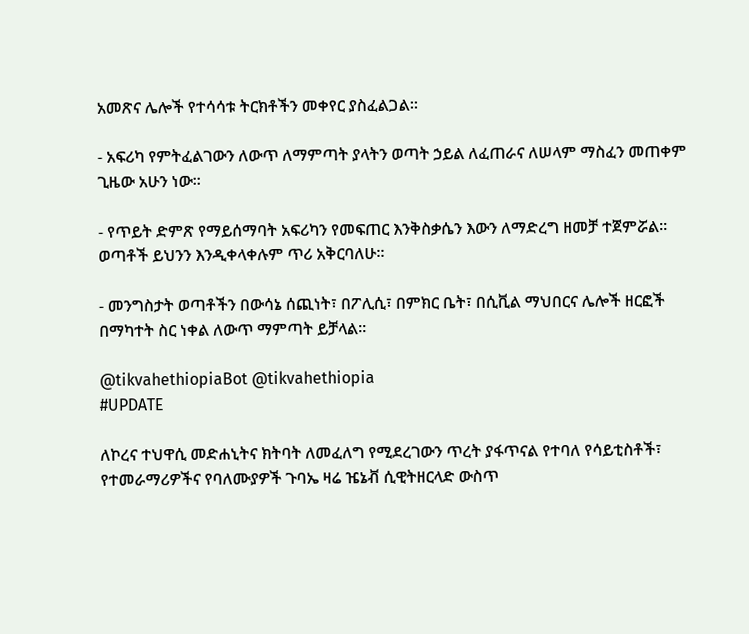አመጽና ሌሎች የተሳሳቱ ትርክቶችን መቀየር ያስፈልጋል።

- አፍሪካ የምትፈልገውን ለውጥ ለማምጣት ያላትን ወጣት ኃይል ለፈጠራና ለሠላም ማስፈን መጠቀም ጊዜው አሁን ነው።

- የጥይት ድምጽ የማይሰማባት አፍሪካን የመፍጠር እንቅስቃሴን እውን ለማድረግ ዘመቻ ተጀምሯል። ወጣቶች ይህንን እንዲቀላቀሉም ጥሪ አቅርባለሁ።

- መንግስታት ወጣቶችን በውሳኔ ሰጪነት፣ በፖሊሲ፣ በምክር ቤት፣ በሲቪል ማህበርና ሌሎች ዘርፎች በማካተት ስር ነቀል ለውጥ ማምጣት ይቻላል።

@tikvahethiopiaBot @tikvahethiopia
#UPDATE

ለኮረና ተህዋሲ መድሐኒትና ክትባት ለመፈለግ የሚደረገውን ጥረት ያፋጥናል የተባለ የሳይቲስቶች፣ የተመራማሪዎችና የባለሙያዎች ጉባኤ ዛሬ ዤኔቭ ሲዊትዘርላድ ውስጥ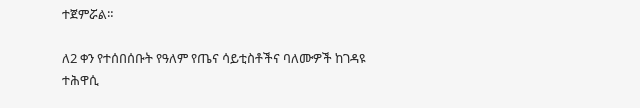ተጀምሯል።

ለ2 ቀን የተሰበሰቡት የዓለም የጤና ሳይቲስቶችና ባለሙዎች ከገዳዩ ተሕዋሲ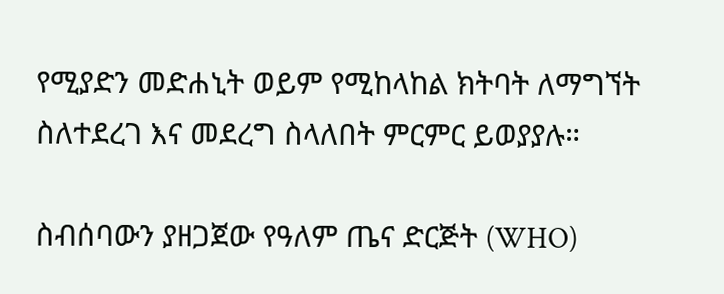የሚያድን መድሐኒት ወይም የሚከላከል ክትባት ለማግኘት ስለተደረገ እና መደረግ ስላለበት ምርምር ይወያያሉ።

ስብሰባውን ያዘጋጀው የዓለም ጤና ድርጅት (WHO)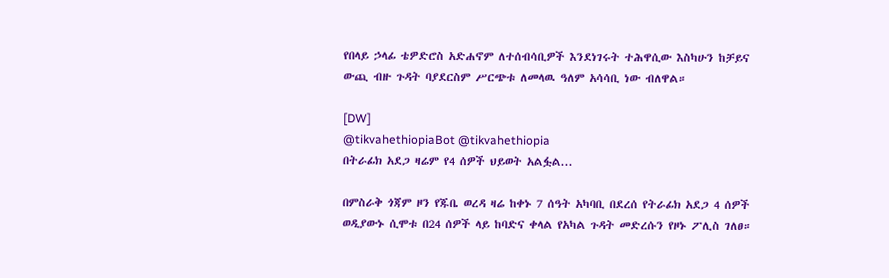የበላይ ኃላፊ ቴዎድሮስ አድሐኖም ለተሰብሳቢዎች እንደነገሩት ተሕዋሲው እስካሁን ከቻይና ውጪ ብዙ ጉዳት ባያደርስም ሥርጭቱ ለመላዉ ዓለም አሳሳቢ ነው ብለዋል።

[DW]
@tikvahethiopiaBot @tikvahethiopia
በትራፊክ አደጋ ዛሬም የ4 ሰዎች ህይወት አልፏል...

በምስራቅ ጎጃም ዞን የጁቤ ወረዳ ዛሬ ከቀኑ 7 ሰዓት አካባቢ በደረሰ የትራፊክ አደጋ 4 ሰዎች ወዲያውኑ ሲሞቱ በ24 ሰዎች ላይ ከባድና ቀላል የአካል ጉዳት መድረሱን የዞኑ ፖሊስ ገለፀ።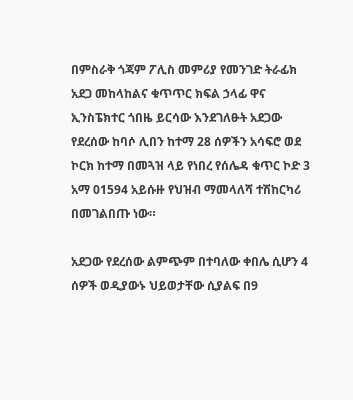በምስራቅ ጎጃም ፖሊስ መምሪያ የመንገድ ትራፊክ አደጋ መከላከልና ቁጥጥር ክፍል ኃላፊ ዋና ኢንስፔክተር ጎበዜ ይርሳው እንደገለፁት አደጋው የደረሰው ከባሶ ሊበን ከተማ 28 ሰዎችን አሳፍሮ ወደ ኮርክ ከተማ በመጓዝ ላይ የነበረ የሰሌዳ ቁጥር ኮድ 3 አማ 01594 አይሱዙ የህዝብ ማመላለሻ ተሽከርካሪ በመገልበጡ ነው።

አደጋው የደረሰው ልምጭም በተባለው ቀበሌ ሲሆን 4 ሰዎች ወዲያውኑ ህይወታቸው ሲያልፍ በ9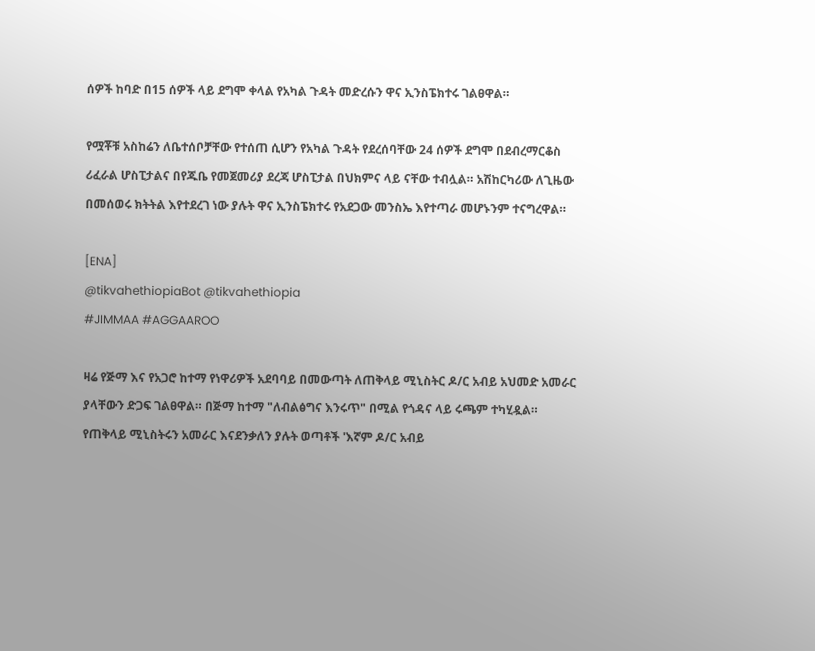ሰዎች ከባድ በ15 ሰዎች ላይ ደግሞ ቀላል የአካል ጉዳት መድረሱን ዋና ኢንስፔክተሩ ገልፀዋል።

የሟቾቹ አስከሬን ለቤተሰቦቻቸው የተሰጠ ሲሆን የአካል ጉዳት የደረሰባቸው 24 ሰዎች ደግሞ በደብረማርቆስ ሪፈራል ሆስፒታልና በየጁቤ የመጀመሪያ ደረጃ ሆስፒታል በህክምና ላይ ናቸው ተብሏል። አሽከርካሪው ለጊዜው በመሰወሩ ክትትል እየተደረገ ነው ያሉት ዋና ኢንስፔክተሩ የአደጋው መንስኤ እየተጣራ መሆኑንም ተናግረዋል።

[ENA]
@tikvahethiopiaBot @tikvahethiopia
#JIMMAA #AGGAAROO

ዛሬ የጅማ እና የአጋሮ ከተማ የነዋሪዎች አደባባይ በመውጣት ለጠቅላይ ሚኒስትር ዶ/ር አብይ አህመድ አመራር ያላቸውን ድጋፍ ገልፀዋል። በጅማ ከተማ "ለብልፅግና እንሩጥ" በሚል የጎዳና ላይ ሩጫም ተካሂዷል። የጠቅላይ ሚኒስትሩን አመራር እናደንቃለን ያሉት ወጣቶች 'እኛም ዶ/ር አብይ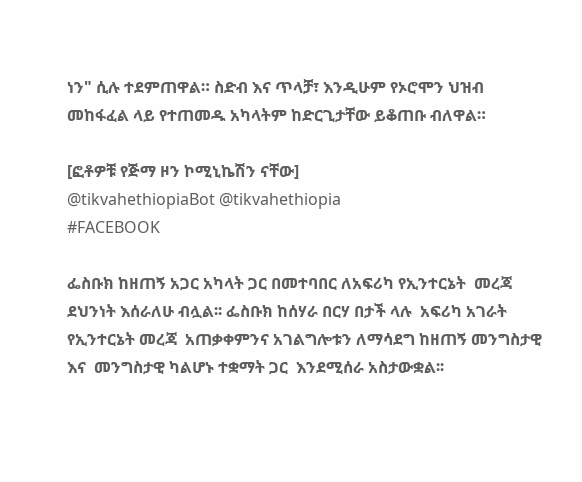ነን" ሲሉ ተደምጠዋል። ስድብ እና ጥላቻ፣ እንዲሁም የኦሮሞን ህዝብ መከፋፈል ላይ የተጠመዱ አካላትም ከድርጊታቸው ይቆጠቡ ብለዋል።

[ፎቶዎቹ የጅማ ዞን ኮሚኒኬሽን ናቸው]
@tikvahethiopiaBot @tikvahethiopia
#FACEBOOK

ፌስቡክ ከዘጠኝ አጋር አካላት ጋር በመተባበር ለአፍሪካ የኢንተርኔት  መረጃ ደህንነት እሰራለሁ ብሏል፡፡ ፌስቡክ ከሰሃራ በርሃ በታች ላሉ  አፍሪካ አገራት የኢንተርኔት መረጃ  አጠቃቀምንና አገልግሎቱን ለማሳደግ ከዘጠኝ መንግስታዊ እና  መንግስታዊ ካልሆኑ ተቋማት ጋር  እንደሚሰራ አስታውቋል፡፡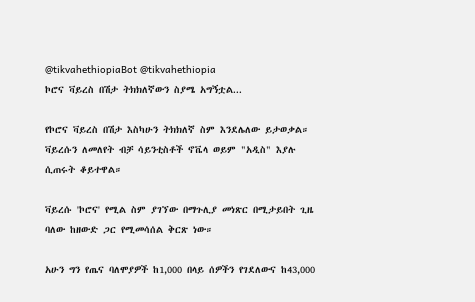@tikvahethiopiaBot @tikvahethiopia
ኮሮና ቫይረስ በሽታ ትክክለኛውን ስያሜ አግኝቷል...

የኮሮና ቫይረስ በሽታ እስካሁን ትክክለኛ ስም እንደሌለው ይታወቃል። ቫይረሱን ለመለየት ብቻ ሳይንቲስቶች ኖቬላ ወይም "አዲስ" እያሉ ሲጠሩት ቆይተዋል።

ቫይረሱ 'ኮሮና' የሚል ስም ያገኘው በማጉሊያ መነጽር በሚታይበት ጊዜ ባለው ከዘውድ ጋር የሚመሳሰል ቅርጽ ነው።

አሁን ግን የጤና ባለሞያዎች ከ1,000 በላይ ሰዎችን የገደለውና ከ43,000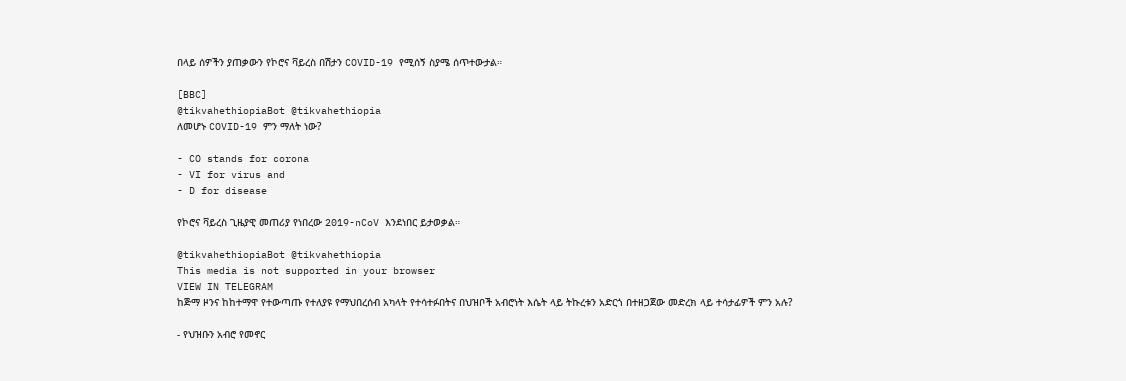በላይ ሰዎችን ያጠቃውን የኮሮና ቫይረስ በሽታን COVID-19 የሚሰኝ ስያሜ ሰጥተውታል።

[BBC]
@tikvahethiopiaBot @tikvahethiopia
ለመሆኑ COVID-19 ምን ማለት ነው?

- CO stands for corona
- VI for virus and
- D for disease

የኮሮና ቫይረስ ጊዜያዊ መጠሪያ የነበረው 2019-nCoV እንደነበር ይታወቃል።

@tikvahethiopiaBot @tikvahethiopia
This media is not supported in your browser
VIEW IN TELEGRAM
ከጅማ ዞንና ከከተማዋ የተውጣጡ የተለያዩ የማህበረሰብ አካላት የተሳተፉበትና በህዝቦች አብሮነት እሴት ላይ ትኩረቱን አድርጎ በተዘጋጀው መድረክ ላይ ተሳታፊዎች ምን አሉ?

- የህዝቡን አብሮ የመኖር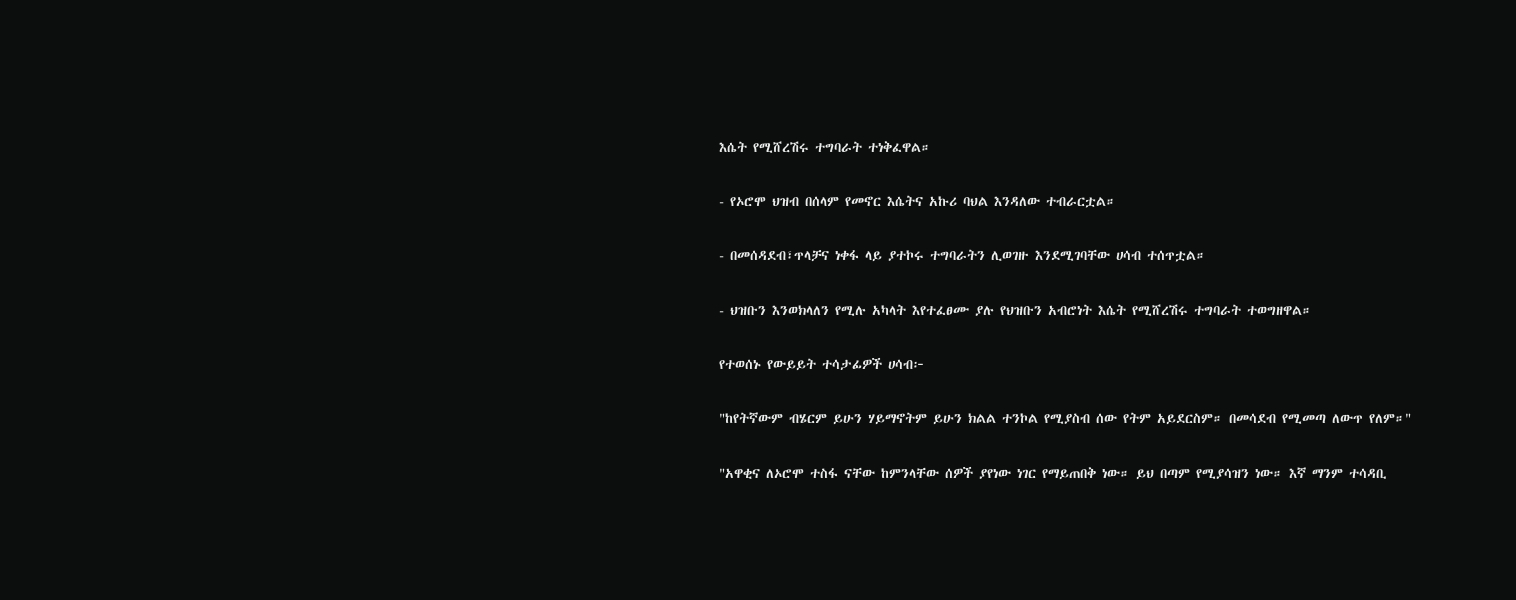እሴት የሚሸረሽሩ ተግባራት ተነቅፈዋል።

- የኦሮሞ ህዝብ በሰላም የመኖር እሴትና አኩሪ ባህል እንዳለው ተብራርቷል።

- በመሰዳደብ፣ጥላቻና ነቀፋ ላይ ያተኮሩ ተግባራትን ሊወገዙ እንደሚገባቸው ሀሳብ ተሰጥቷል።

- ህዝቡን እንወክላለን የሚሉ አካላት እየተፈፀሙ ያሉ የህዝቡን አብሮነት እሴት የሚሸረሽሩ ተግባራት ተወግዘዋል።

የተወሰኑ የውይይት ተሳታፊዎች ሀሳብ፦

"ከየትኛውም ብሄርም ይሁን ሃይማኖትም ይሁን ክልል ተንኮል የሚያስብ ሰው የትም አይደርስም። በመሳደብ የሚመጣ ለውጥ የለም።"

"አዋቂና ለኦሮሞ ተስፋ ናቸው ከምንላቸው ሰዎች ያየነው ነገር የማይጠበቅ ነው። ይህ በጣም የሚያሳዝን ነው። እኛ ማንም ተሳዳቢ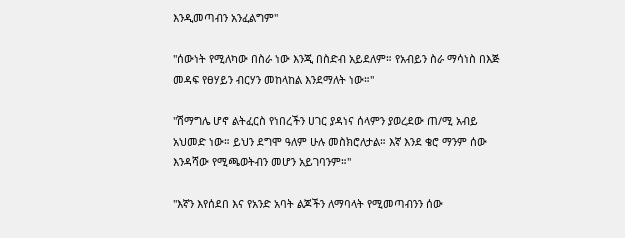እንዲመጣብን አንፈልግም"

"ሰውነት የሚለካው በስራ ነው እንጂ በስድብ አይደለም። የአብይን ስራ ማሳነስ በእጅ መዳፍ የፀሃይን ብርሃን መከላከል እንደማለት ነው።"

"ሽማግሌ ሆኖ ልትፈርስ የነበረችን ሀገር ያዳነና ሰላምን ያወረደው ጠ/ሚ አብይ አህመድ ነው። ይህን ደግሞ ዓለም ሁሉ መስክሮለታል። እኛ እንደ ቄሮ ማንም ሰው እንዳሻው የሚጫወትብን መሆን አይገባንም።"

"እኛን እየሰደበ እና የአንድ አባት ልጆችን ለማባላት የሚመጣብንን ሰው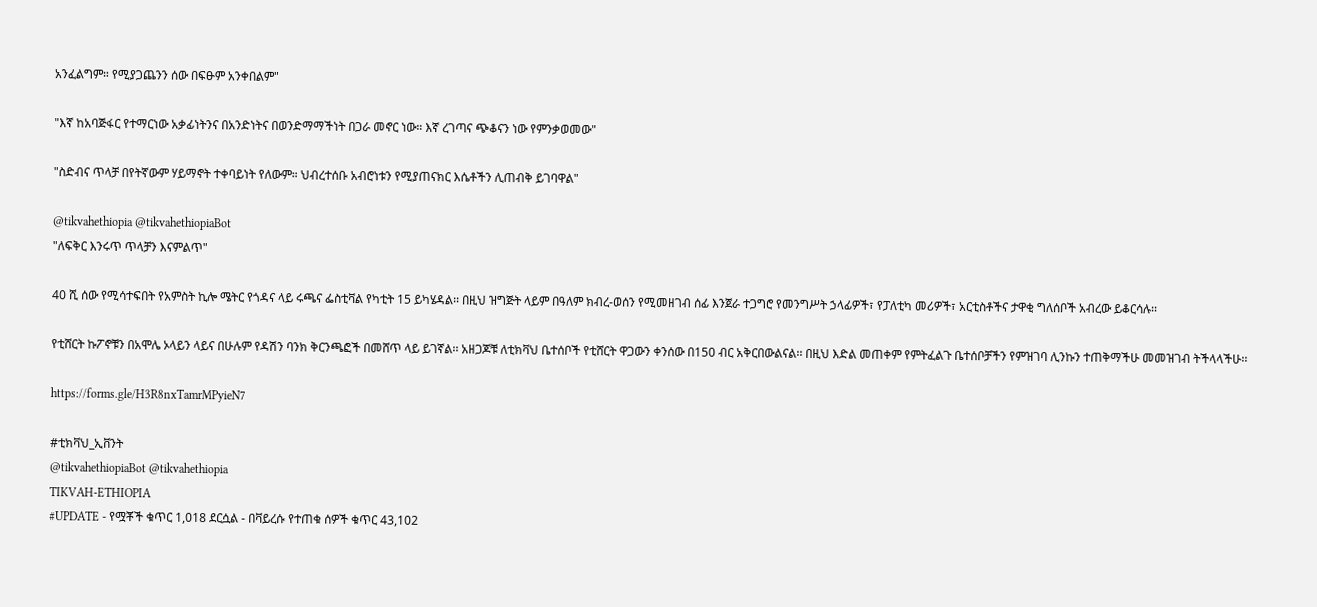አንፈልግም። የሚያጋጨንን ሰው በፍፁም አንቀበልም"

"እኛ ከአባጅፋር የተማርነው አቃፊነትንና በአንድነትና በወንድማማችነት በጋራ መኖር ነው። እኛ ረገጣና ጭቆናን ነው የምንቃወመው"

"ስድብና ጥላቻ በየትኛውም ሃይማኖት ተቀባይነት የለውም። ህብረተሰቡ አብሮነቱን የሚያጠናክር እሴቶችን ሊጠብቅ ይገባዋል"

@tikvahethiopia @tikvahethiopiaBot
"ለፍቅር እንሩጥ ጥላቻን እናምልጥ"

40 ሺ ሰው የሚሳተፍበት የአምስት ኪሎ ሜትር የጎዳና ላይ ሩጫና ፌስቲቫል የካቲት 15 ይካሄዳል፡፡ በዚህ ዝግጅት ላይም በዓለም ክብረ-ወሰን የሚመዘገብ ሰፊ እንጀራ ተጋግሮ የመንግሥት ኃላፊዎች፣ የፓለቲካ መሪዎች፣ አርቲስቶችና ታዋቂ ግለሰቦች አብረው ይቆርሳሉ፡፡

የቲሸርት ኩፖኖቹን በአሞሌ ኦላይን ላይና በሁሉም የዳሽን ባንክ ቅርንጫፎች በመሸጥ ላይ ይገኛል፡፡ አዘጋጆቹ ለቲክቫህ ቤተሰቦች የቲሸርት ዋጋውን ቀንሰው በ150 ብር አቅርበውልናል፡፡ በዚህ እድል መጠቀም የምትፈልጉ ቤተሰቦቻችን የምዝገባ ሊንኩን ተጠቅማችሁ መመዝገብ ትችላላችሁ፡፡

https://forms.gle/H3R8nxTamrMPyieN7

#ቲክቫህ_ኢቨንት
@tikvahethiopiaBot @tikvahethiopia
TIKVAH-ETHIOPIA
#UPDATE - የሟቾች ቁጥር 1,018 ደርሷል - በቫይረሱ የተጠቁ ሰዎች ቁጥር 43,102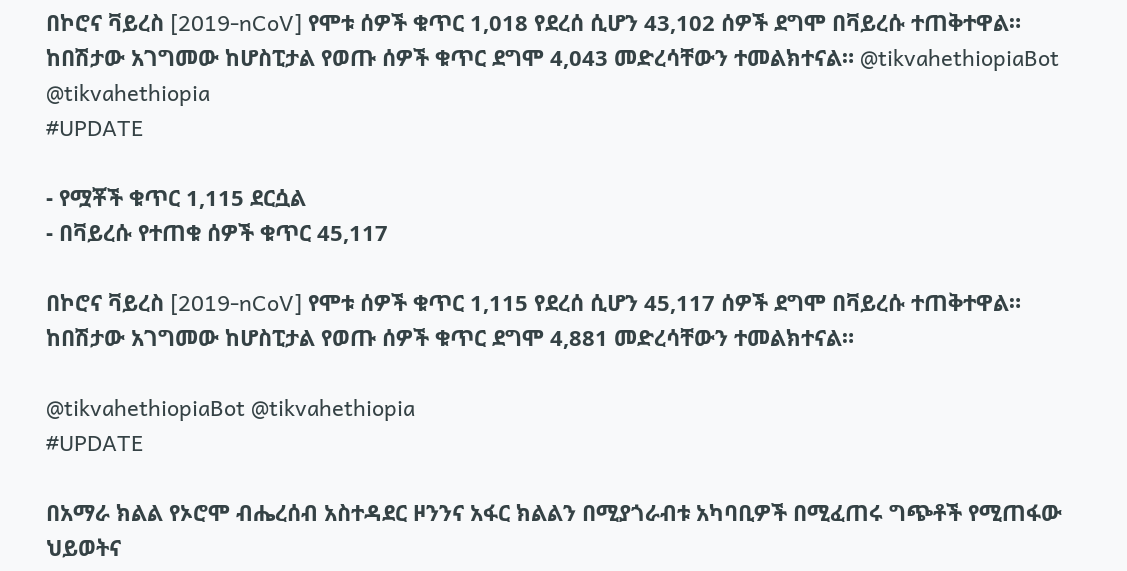በኮሮና ቫይረስ [2019-nCoV] የሞቱ ሰዎች ቁጥር 1,018 የደረሰ ሲሆን 43,102 ሰዎች ደግሞ በቫይረሱ ተጠቅተዋል። ከበሽታው አገግመው ከሆስፒታል የወጡ ሰዎች ቁጥር ደግሞ 4,043 መድረሳቸውን ተመልክተናል። @tikvahethiopiaBot @tikvahethiopia
#UPDATE

- የሟቾች ቁጥር 1,115 ደርሷል
- በቫይረሱ የተጠቁ ሰዎች ቁጥር 45,117

በኮሮና ቫይረስ [2019-nCoV] የሞቱ ሰዎች ቁጥር 1,115 የደረሰ ሲሆን 45,117 ሰዎች ደግሞ በቫይረሱ ተጠቅተዋል። ከበሽታው አገግመው ከሆስፒታል የወጡ ሰዎች ቁጥር ደግሞ 4,881 መድረሳቸውን ተመልክተናል።

@tikvahethiopiaBot @tikvahethiopia
#UPDATE

በአማራ ክልል የኦሮሞ ብሔረሰብ አስተዳደር ዞንንና አፋር ክልልን በሚያጎራብቱ አካባቢዎች በሚፈጠሩ ግጭቶች የሚጠፋው ህይወትና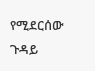የሚደርሰው ጉዳይ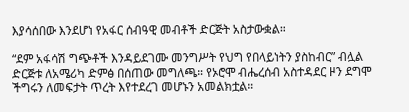እያሳሰበው እንደሆነ የአፋር ሰብዓዊ መብቶች ድርጅት አስታውቋል።

“ደም አፋሳሽ ግጭቶች እንዳይደገሙ መንግሥት የህግ የበላይነትን ያስከብር” ብሏል ድርጅቱ ለአሜሪካ ድምፅ በሰጠው መግለጫ። የኦሮሞ ብሔረሰብ አስተዳደር ዞን ደግሞ ችግሩን ለመፍታት ጥረት እየተደረገ መሆኑን አመልክቷል።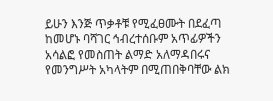ይሁን እንጅ ጥቃቶቹ የሚፈፀሙት በደፈጣ ከመሆኑ ባሻገር ኅብረተሰቡም አጥፊዎችን አሳልፎ የመስጠት ልማድ አለማዳበሩና የመንግሥት አካላትም በሚጠበቅባቸው ልክ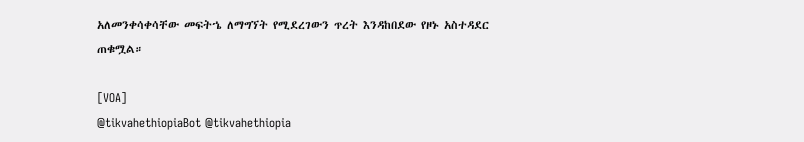አለመንቀሳቀሳቸው መፍትኄ ለማግኘት የሚደረገውን ጥረት እንዳከበደው የዞኑ አስተዳደር ጠቁሟል።

[VOA]
@tikvahethiopiaBot @tikvahethiopia